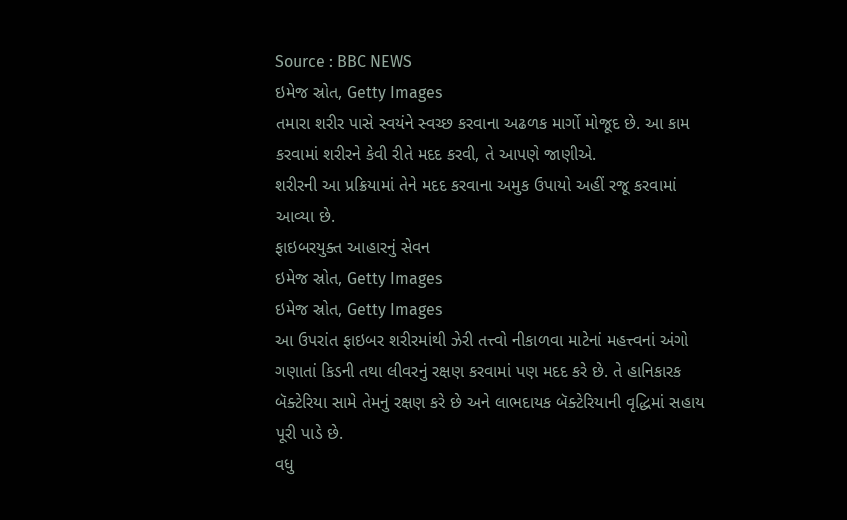Source : BBC NEWS
ઇમેજ સ્રોત, Getty Images
તમારા શરીર પાસે સ્વયંને સ્વચ્છ કરવાના અઢળક માર્ગો મોજૂદ છે. આ કામ કરવામાં શરીરને કેવી રીતે મદદ કરવી, તે આપણે જાણીએ.
શરીરની આ પ્રક્રિયામાં તેને મદદ કરવાના અમુક ઉપાયો અહીં રજૂ કરવામાં આવ્યા છે.
ફાઇબરયુક્ત આહારનું સેવન
ઇમેજ સ્રોત, Getty Images
ઇમેજ સ્રોત, Getty Images
આ ઉપરાંત ફાઇબર શરીરમાંથી ઝેરી તત્ત્વો નીકાળવા માટેનાં મહત્ત્વનાં અંગો ગણાતાં કિડની તથા લીવરનું રક્ષણ કરવામાં પણ મદદ કરે છે. તે હાનિકારક બૅક્ટેરિયા સામે તેમનું રક્ષણ કરે છે અને લાભદાયક બૅક્ટેરિયાની વૃદ્ધિમાં સહાય પૂરી પાડે છે.
વધુ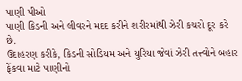પાણી પીઓ
પાણી કિડની અને લીવરને મદદ કરીને શરીરમાંથી ઝેરી કચરો દૂર કરે છે.
ઉદાહરણ કરીકે, કિડની સોડિયમ અને યુરિયા જેવાં ઝેરી તત્ત્વોને બહાર ફેંકવા માટે પાણીનો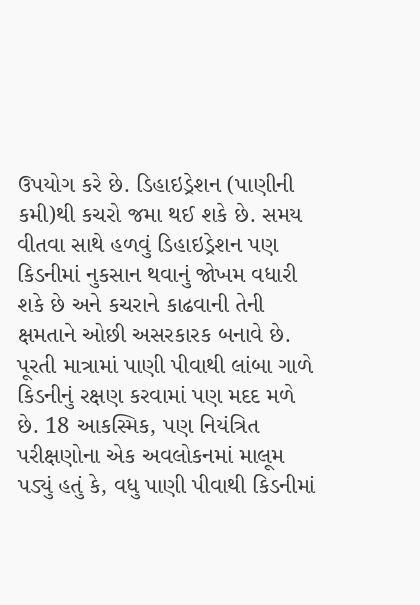ઉપયોગ કરે છે. ડિહાઇડ્રેશન (પાણીની કમી)થી કચરો જમા થઈ શકે છે. સમય વીતવા સાથે હળવું ડિહાઇડ્રેશન પણ કિડનીમાં નુકસાન થવાનું જોખમ વધારી શકે છે અને કચરાને કાઢવાની તેની ક્ષમતાને ઓછી અસરકારક બનાવે છે. પૂરતી માત્રામાં પાણી પીવાથી લાંબા ગાળે કિડનીનું રક્ષણ કરવામાં પણ મદદ મળે છે. 18 આકસ્મિક, પણ નિયંત્રિત પરીક્ષણોના એક અવલોકનમાં માલૂમ પડ્યું હતું કે, વધુ પાણી પીવાથી કિડનીમાં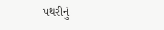પથરીનું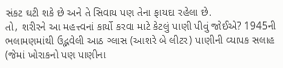સંકટ ઘટી શકે છે અને તે સિવાય પણ તેના ફાયદા રહેલા છે.
તો, શરીરને આ મહત્ત્વનાં કાર્યો કરવા માટે કેટલું પાણી પીવું જોઈએ? 1945ની ભલામણમાંથી ઉદ્ભવેલી આઠ ગ્લાસ (આશરે બે લીટર) પાણીની વ્યાપક સલાહ (જેમાં ખોરાકનો પણ પાણીના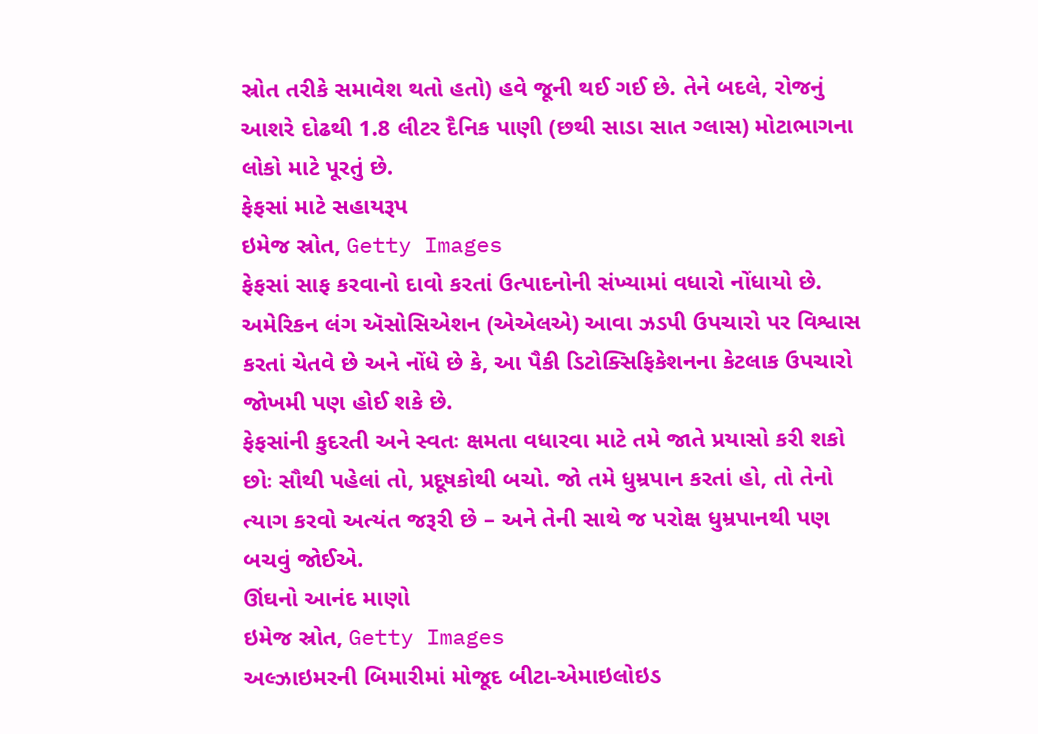સ્રોત તરીકે સમાવેશ થતો હતો) હવે જૂની થઈ ગઈ છે. તેને બદલે, રોજનું આશરે દોઢથી 1.8 લીટર દૈનિક પાણી (છથી સાડા સાત ગ્લાસ) મોટાભાગના લોકો માટે પૂરતું છે.
ફેફસાં માટે સહાયરૂપ
ઇમેજ સ્રોત, Getty Images
ફેફસાં સાફ કરવાનો દાવો કરતાં ઉત્પાદનોની સંખ્યામાં વધારો નોંધાયો છે. અમેરિકન લંગ ઍસોસિએશન (એએલએ) આવા ઝડપી ઉપચારો પર વિશ્વાસ કરતાં ચેતવે છે અને નોંધે છે કે, આ પૈકી ડિટોક્સિફિકેશનના કેટલાક ઉપચારો જોખમી પણ હોઈ શકે છે.
ફેફસાંની કુદરતી અને સ્વતઃ ક્ષમતા વધારવા માટે તમે જાતે પ્રયાસો કરી શકો છોઃ સૌથી પહેલાં તો, પ્રદૂષકોથી બચો. જો તમે ધુમ્રપાન કરતાં હો, તો તેનો ત્યાગ કરવો અત્યંત જરૂરી છે – અને તેની સાથે જ પરોક્ષ ધુમ્રપાનથી પણ બચવું જોઈએ.
ઊંઘનો આનંદ માણો
ઇમેજ સ્રોત, Getty Images
અલ્ઝાઇમરની બિમારીમાં મોજૂદ બીટા-એમાઇલોઇડ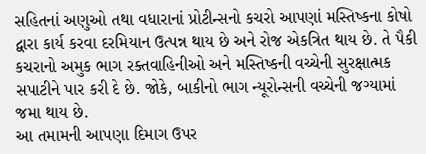સહિતનાં અણુઓ તથા વધારાનાં પ્રોટીન્સનો કચરો આપણાં મસ્તિષ્કના કોષો દ્વારા કાર્ય કરવા દરમિયાન ઉત્પન્ન થાય છે અને રોજ એકત્રિત થાય છે. તે પૈકી કચરાનો અમુક ભાગ રક્તવાહિનીઓ અને મસ્તિષ્કની વચ્ચેની સુરક્ષાત્મક સપાટીને પાર કરી દે છે. જોકે, બાકીનો ભાગ ન્યૂરોન્સની વચ્ચેની જગ્યામાં જમા થાય છે.
આ તમામની આપણા દિમાગ ઉપર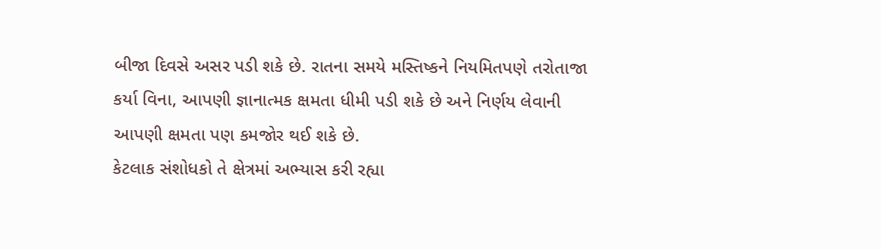બીજા દિવસે અસર પડી શકે છે. રાતના સમયે મસ્તિષ્કને નિયમિતપણે તરોતાજા કર્યા વિના, આપણી જ્ઞાનાત્મક ક્ષમતા ધીમી પડી શકે છે અને નિર્ણય લેવાની આપણી ક્ષમતા પણ કમજોર થઈ શકે છે.
કેટલાક સંશોધકો તે ક્ષેત્રમાં અભ્યાસ કરી રહ્યા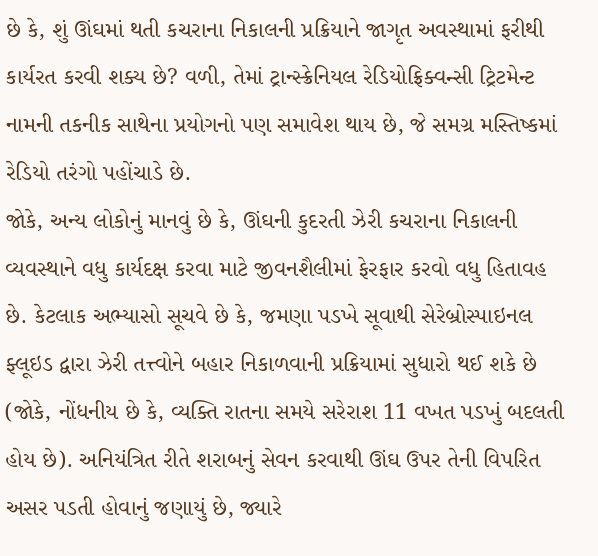છે કે, શું ઊંઘમાં થતી કચરાના નિકાલની પ્રક્રિયાને જાગૃત અવસ્થામાં ફરીથી કાર્યરત કરવી શક્ય છે? વળી, તેમાં ટ્રાન્સ્ક્રેનિયલ રેડિયોફ્રિક્વન્સી ટ્રિટમેન્ટ નામની તકનીક સાથેના પ્રયોગનો પણ સમાવેશ થાય છે, જે સમગ્ર મસ્તિષ્કમાં રેડિયો તરંગો પહોંચાડે છે.
જોકે, અન્ય લોકોનું માનવું છે કે, ઊંઘની કુદરતી ઝેરી કચરાના નિકાલની વ્યવસ્થાને વધુ કાર્યદક્ષ કરવા માટે જીવનશૈલીમાં ફેરફાર કરવો વધુ હિતાવહ છે. કેટલાક અભ્યાસો સૂચવે છે કે, જમણા પડખે સૂવાથી સેરેબ્રોસ્પાઇનલ ફ્લૂઇડ દ્વારા ઝેરી તત્ત્વોને બહાર નિકાળવાની પ્રક્રિયામાં સુધારો થઈ શકે છે (જોકે, નોંધનીય છે કે, વ્યક્તિ રાતના સમયે સરેરાશ 11 વખત પડખું બદલતી હોય છે). અનિયંત્રિત રીતે શરાબનું સેવન કરવાથી ઊંઘ ઉપર તેની વિપરિત અસર પડતી હોવાનું જણાયું છે, જ્યારે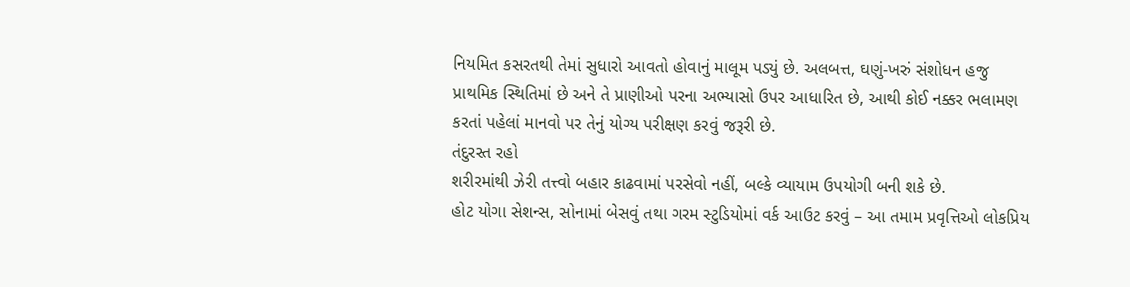નિયમિત કસરતથી તેમાં સુધારો આવતો હોવાનું માલૂમ પડ્યું છે. અલબત્ત, ઘણું-ખરું સંશોધન હજુ પ્રાથમિક સ્થિતિમાં છે અને તે પ્રાણીઓ પરના અભ્યાસો ઉપર આધારિત છે, આથી કોઈ નક્કર ભલામણ કરતાં પહેલાં માનવો પર તેનું યોગ્ય પરીક્ષણ કરવું જરૂરી છે.
તંદુરસ્ત રહો
શરીરમાંથી ઝેરી તત્ત્વો બહાર કાઢવામાં પરસેવો નહીં, બલ્કે વ્યાયામ ઉપયોગી બની શકે છે.
હોટ યોગા સેશન્સ, સોનામાં બેસવું તથા ગરમ સ્ટુડિયોમાં વર્ક આઉટ કરવું – આ તમામ પ્રવૃત્તિઓ લોકપ્રિય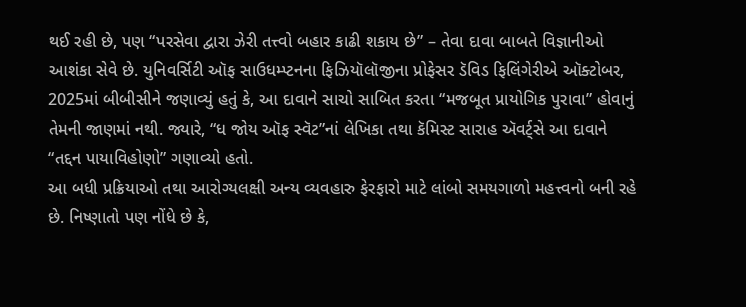થઈ રહી છે, પણ “પરસેવા દ્વારા ઝેરી તત્ત્વો બહાર કાઢી શકાય છે” – તેવા દાવા બાબતે વિજ્ઞાનીઓ આશંકા સેવે છે. યુનિવર્સિટી ઑફ સાઉધમ્પ્ટનના ફિઝિયૉલૉજીના પ્રોફેસર ડૅવિડ ફિલિંગેરીએ ઑક્ટોબર, 2025માં બીબીસીને જણાવ્યું હતું કે, આ દાવાને સાચો સાબિત કરતા “મજબૂત પ્રાયોગિક પુરાવા” હોવાનું તેમની જાણમાં નથી. જ્યારે, “ધ જોય ઑફ સ્વૅટ”નાં લેખિકા તથા કૅમિસ્ટ સારાહ ઍવર્ટ્સે આ દાવાને “તદ્દન પાયાવિહોણો” ગણાવ્યો હતો.
આ બધી પ્રક્રિયાઓ તથા આરોગ્યલક્ષી અન્ય વ્યવહારુ ફેરફારો માટે લાંબો સમયગાળો મહત્ત્વનો બની રહે છે. નિષ્ણાતો પણ નોંધે છે કે,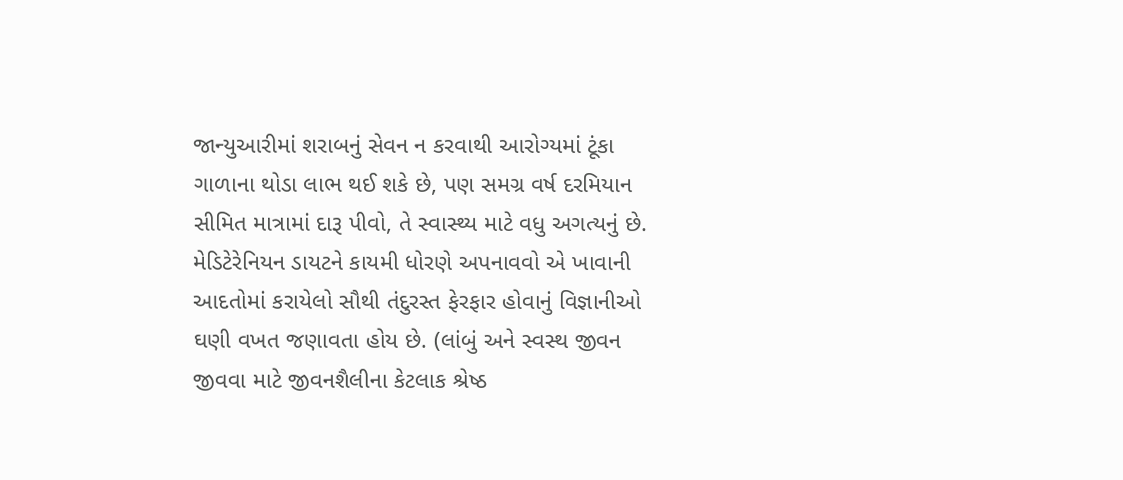જાન્યુઆરીમાં શરાબનું સેવન ન કરવાથી આરોગ્યમાં ટૂંકા ગાળાના થોડા લાભ થઈ શકે છે, પણ સમગ્ર વર્ષ દરમિયાન સીમિત માત્રામાં દારૂ પીવો, તે સ્વાસ્થ્ય માટે વધુ અગત્યનું છે. મેડિટેરેનિયન ડાયટને કાયમી ધોરણે અપનાવવો એ ખાવાની આદતોમાં કરાયેલો સૌથી તંદુરસ્ત ફેરફાર હોવાનું વિજ્ઞાનીઓ ઘણી વખત જણાવતા હોય છે. (લાંબું અને સ્વસ્થ જીવન જીવવા માટે જીવનશૈલીના કેટલાક શ્રેષ્ઠ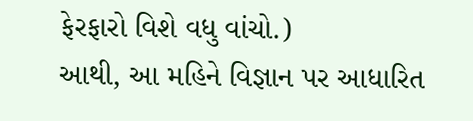ફેરફારો વિશે વધુ વાંચો.)
આથી, આ મહિને વિજ્ઞાન પર આધારિત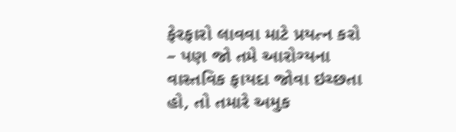ફેરફારો લાવવા માટે પ્રયત્ન કરો – પણ જો તમે આરોગ્યના વાસ્તવિક ફાયદા જોવા ઇચ્છતા હો, તો તમારે અમુક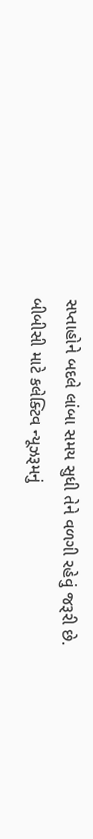સપ્તાહોને બદલે લાંબા સમય સુધી તેને વળગી રહેવું જરૂરી છે.
બીબીસી માટે કલેક્ટિવ ન્યૂઝરૂમનું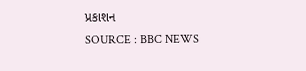પ્રકાશન
SOURCE : BBC NEWS